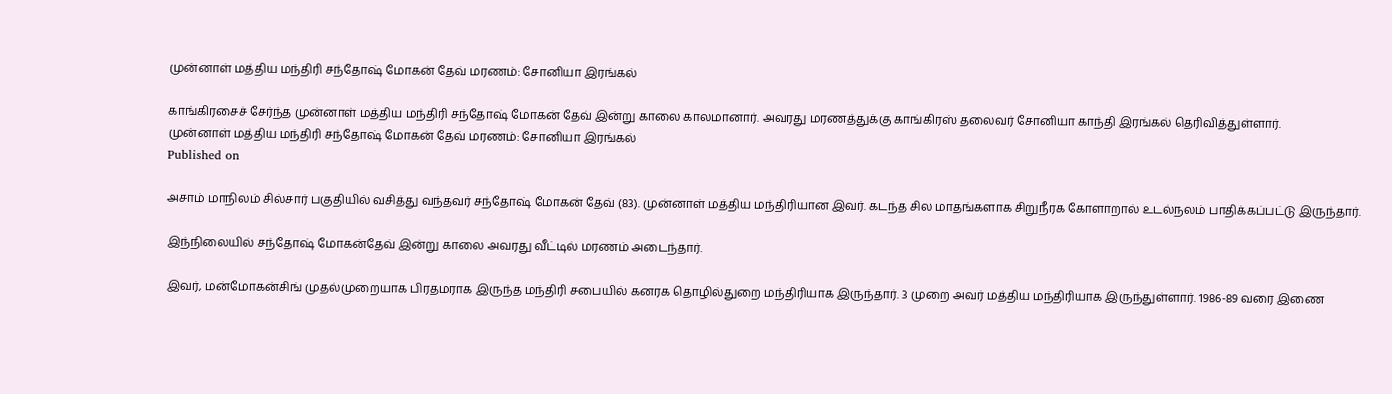முன்னாள் மத்திய மந்திரி சந்தோஷ் மோகன் தேவ் மரணம்: சோனியா இரங்கல்

காங்கிரசைச் சேர்ந்த முன்னாள் மத்திய மந்திரி சந்தோஷ் மோகன் தேவ் இன்று காலை காலமானார். அவரது மரணத்துக்கு காங்கிரஸ் தலைவர் சோனியா காந்தி இரங்கல் தெரிவித்துள்ளார்.
முன்னாள் மத்திய மந்திரி சந்தோஷ் மோகன் தேவ் மரணம்: சோனியா இரங்கல்
Published on

அசாம் மாநிலம் சில்சார் பகுதியில் வசித்து வந்தவர் சந்தோஷ் மோகன் தேவ் (83). முன்னாள் மத்திய மந்திரியான இவர். கடந்த சில மாதங்களாக சிறுநீரக கோளாறால் உடல்நலம் பாதிக்கப்பட்டு இருந்தார்.

இந்நிலையில் சந்தோஷ் மோகன்தேவ் இன்று காலை அவரது வீட்டில் மரணம் அடைந்தார்.

இவர், மன்மோகன்சிங் முதல்முறையாக பிரதமராக இருந்த மந்திரி சபையில் கனரக தொழில்துறை மந்திரியாக இருந்தார். 3 முறை அவர் மத்திய மந்திரியாக இருந்துள்ளார். 1986-89 வரை இணை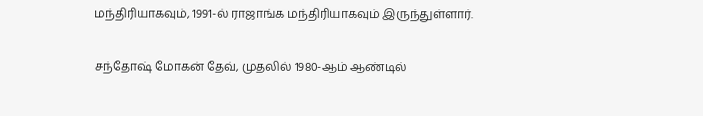மந்திரியாகவும், 1991-ல் ராஜாங்க மந்திரியாகவும் இருந்துள்ளார்.

சந்தோஷ் மோகன் தேவ், முதலில் 1980-ஆம் ஆண்டில்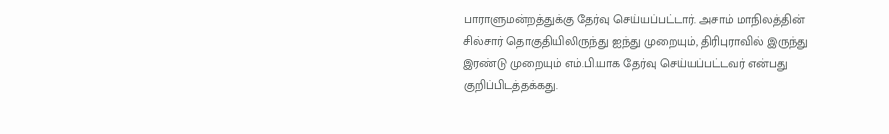பாராளுமன்றத்துக்கு தேர்வு செய்யப்பட்டார். அசாம் மாநிலத்தின் சில்சார் தொகுதியிலிருந்து ஐந்து முறையும், திரிபுராவில் இருந்து இரண்டு முறையும் எம்.பி.யாக தேர்வு செய்யப்பட்டவர் என்பது குறிப்பிடத்தக்கது.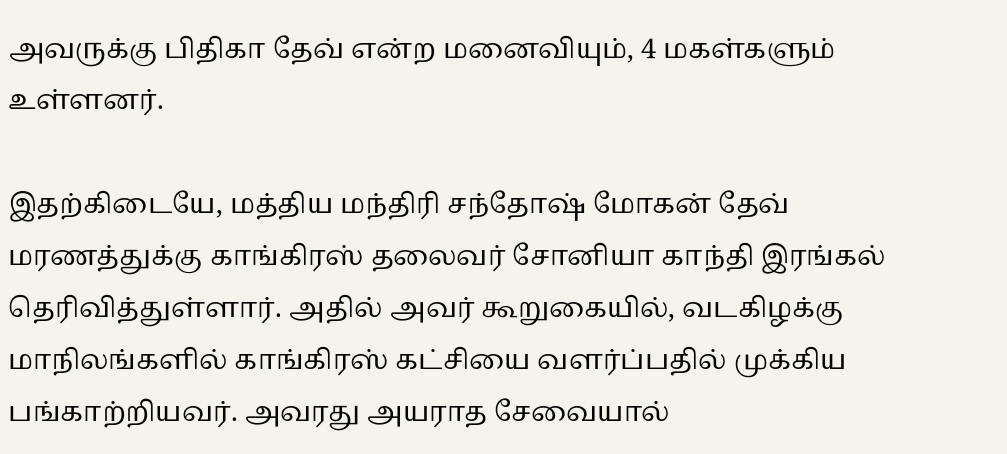அவருக்கு பிதிகா தேவ் என்ற மனைவியும், 4 மகள்களும் உள்ளனர்.

இதற்கிடையே, மத்திய மந்திரி சந்தோஷ் மோகன் தேவ் மரணத்துக்கு காங்கிரஸ் தலைவர் சோனியா காந்தி இரங்கல் தெரிவித்துள்ளார். அதில் அவர் கூறுகையில், வடகிழக்கு மாநிலங்களில் காங்கிரஸ் கட்சியை வளர்ப்பதில் முக்கிய பங்காற்றியவர். அவரது அயராத சேவையால்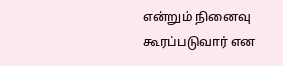என்றும் நினைவு கூரப்படுவார் என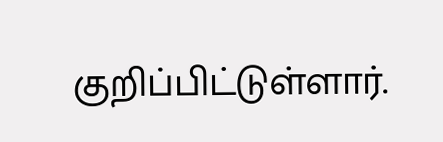குறிப்பிட்டுள்ளார்.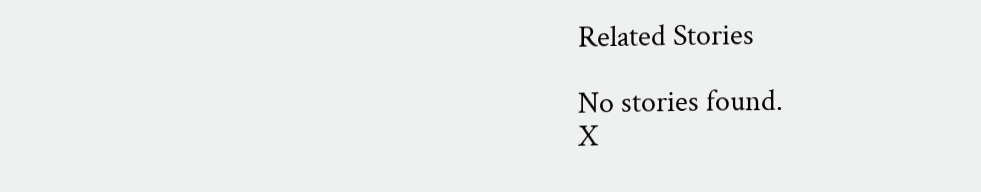Related Stories

No stories found.
X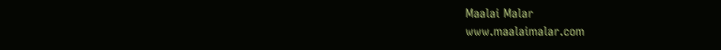Maalai Malar
www.maalaimalar.com